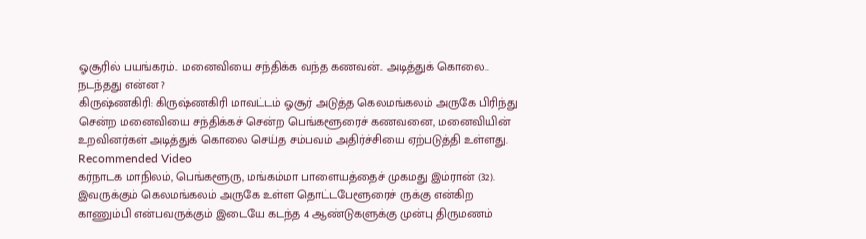ஓசூரில் பயங்கரம்.. மனைவியை சந்திக்க வந்த கணவன்.. அடித்துக் கொலை.. நடந்தது என்ன ?
கிருஷ்ணகிரி: கிருஷ்ணகிரி மாவட்டம் ஓசூர் அடுத்த கெலமங்கலம் அருகே பிரிந்து சென்ற மனைவியை சந்திக்கச் சென்ற பெங்களூரைச் கணவனை, மனைவியின் உறவினர்கள் அடித்துக் கொலை செய்த சம்பவம் அதிர்ச்சியை ஏற்படுத்தி உள்ளது.
Recommended Video
கர்நாடக மாநிலம், பெங்களூரு, மங்கம்மா பாளையத்தைச் முகமது இம்ரான் (32). இவருக்கும் கெலமங்கலம் அருகே உள்ள தொட்டபேளூரைச் ருக்கு என்கிற காணும்பி என்பவருக்கும் இடையே கடந்த 4 ஆண்டுகளுக்கு முன்பு திருமணம்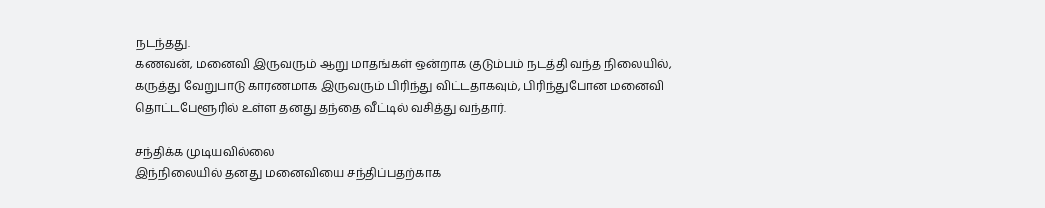நடந்தது.
கணவன், மனைவி இருவரும் ஆறு மாதங்கள் ஒன்றாக குடும்பம் நடத்தி வந்த நிலையில், கருத்து வேறுபாடு காரணமாக இருவரும் பிரிந்து விட்டதாகவும், பிரிந்துபோன மனைவி தொட்டபேளூரில் உள்ள தனது தந்தை வீட்டில் வசித்து வந்தார்.

சந்திக்க முடியவில்லை
இந்நிலையில் தனது மனைவியை சந்திப்பதற்காக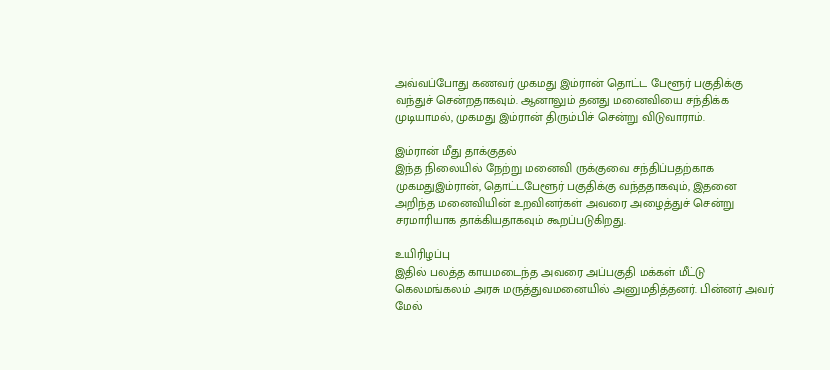அவ்வப்போது கணவர் முகமது இம்ரான் தொட்ட பேளூர் பகுதிக்கு வந்துச் சென்றதாகவும். ஆனாலும் தனது மனைவியை சந்திக்க முடியாமல், முகமது இம்ரான் திரும்பிச் சென்று விடுவாராம்.

இம்ரான் மீது தாக்குதல்
இந்த நிலையில் நேற்று மனைவி ருக்குவை சந்திப்பதற்காக முகமதுஇம்ரான், தொட்டபேளூர் பகுதிக்கு வந்ததாகவும், இதனை அறிந்த மனைவியின் உறவினர்கள் அவரை அழைத்துச் சென்று சரமாரியாக தாக்கியதாகவும் கூறப்படுகிறது.

உயிரிழப்பு
இதில் பலத்த காயமடைந்த அவரை அப்பகுதி மக்கள் மீட்டு கெலமங்கலம் அரசு மருத்துவமனையில் அனுமதித்தனர். பின்னர் அவர் மேல்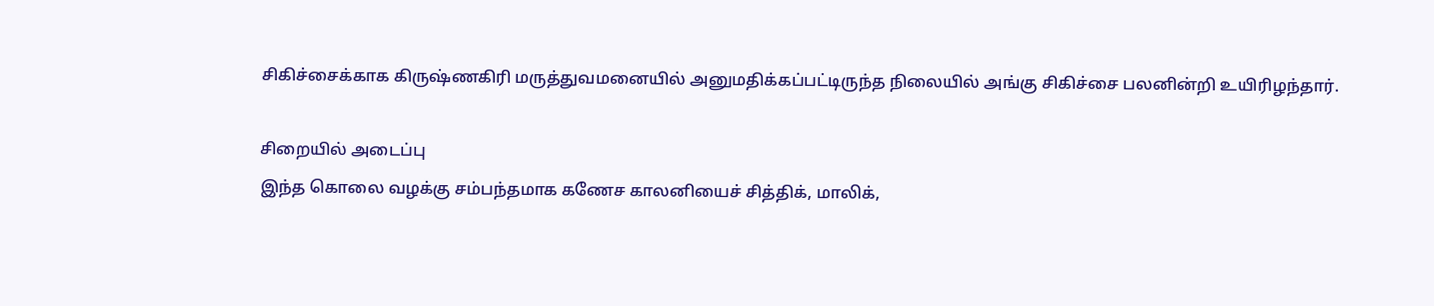சிகிச்சைக்காக கிருஷ்ணகிரி மருத்துவமனையில் அனுமதிக்கப்பட்டிருந்த நிலையில் அங்கு சிகிச்சை பலனின்றி உயிரிழந்தார்.

சிறையில் அடைப்பு
இந்த கொலை வழக்கு சம்பந்தமாக கணேச காலனியைச் சித்திக், மாலிக்,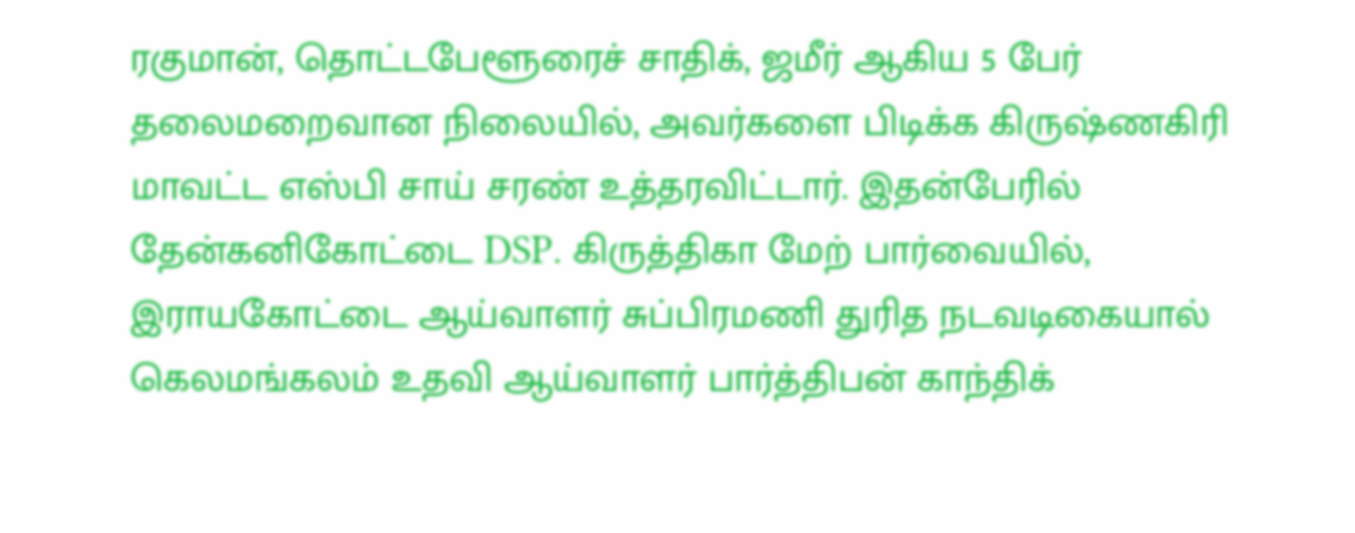ரகுமான், தொட்டபேளூரைச் சாதிக், ஜமீர் ஆகிய 5 பேர் தலைமறைவான நிலையில், அவர்களை பிடிக்க கிருஷ்ணகிரி மாவட்ட எஸ்பி சாய் சரண் உத்தரவிட்டார். இதன்பேரில் தேன்கனிகோட்டை DSP. கிருத்திகா மேற் பார்வையில், இராயகோட்டை ஆய்வாளர் சுப்பிரமணி துரித நடவடிகையால் கெலமங்கலம் உதவி ஆய்வாளர் பார்த்திபன் காந்திக்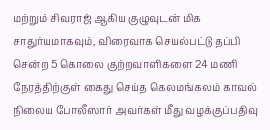மற்றும் சிவராஜ் ஆகிய குழுவுடன் மிக சாதுர்யமாகவும், விரைவாக செயல்பட்டு தப்பி சென்ற 5 கொலை குற்றவாளிகளை 24 மணி நேரத்திற்குள் கைது செய்த கெலமங்கலம் காவல் நிலைய போலீஸார் அவர்கள் மீது வழக்குப்பதிவு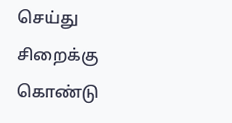செய்து சிறைக்கு கொண்டு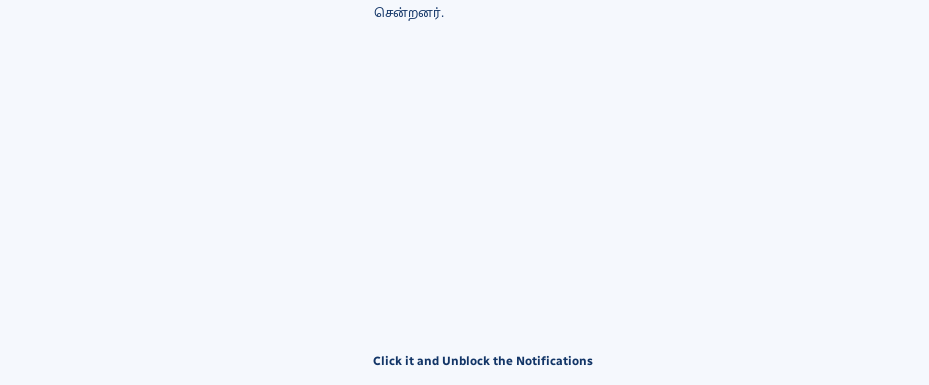சென்றனர்.












Click it and Unblock the Notifications